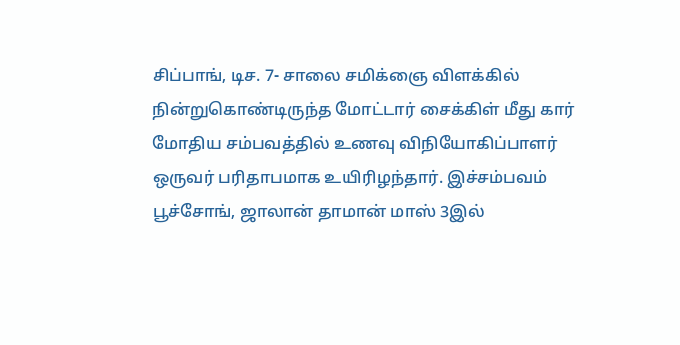சிப்பாங், டிச. 7- சாலை சமிக்ஞை விளக்கில் நின்றுகொண்டிருந்த மோட்டார் சைக்கிள் மீது கார் மோதிய சம்பவத்தில் உணவு விநியோகிப்பாளர் ஒருவர் பரிதாபமாக உயிரிழந்தார். இச்சம்பவம் பூச்சோங், ஜாலான் தாமான் மாஸ் 3இல்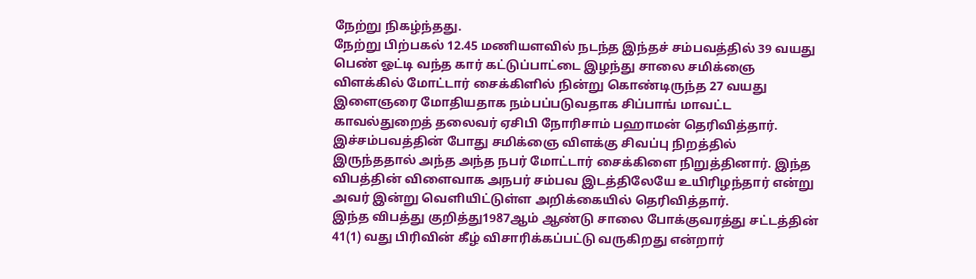நேற்று நிகழ்ந்தது.
நேற்று பிற்பகல் 12.45 மணியளவில் நடந்த இந்தச் சம்பவத்தில் 39 வயது பெண் ஓட்டி வந்த கார் கட்டுப்பாட்டை இழந்து சாலை சமிக்ஞை விளக்கில் மோட்டார் சைக்கிளில் நின்று கொண்டிருந்த 27 வயது இளைஞரை மோதியதாக நம்பப்படுவதாக சிப்பாங் மாவட்ட காவல்துறைத் தலைவர் ஏசிபி நோரிசாம் பஹாமன் தெரிவித்தார்.
இச்சம்பவத்தின் போது சமிக்ஞை விளக்கு சிவப்பு நிறத்தில் இருந்ததால் அந்த அந்த நபர் மோட்டார் சைக்கிளை நிறுத்தினார். இந்த விபத்தின் விளைவாக அநபர் சம்பவ இடத்திலேயே உயிரிழந்தார் என்று அவர் இன்று வெளியிட்டுள்ள அறிக்கையில் தெரிவித்தார்.
இந்த விபத்து குறித்து1987ஆம் ஆண்டு சாலை போக்குவரத்து சட்டத்தின் 41(1) வது பிரிவின் கீழ் விசாரிக்கப்பட்டு வருகிறது என்றார்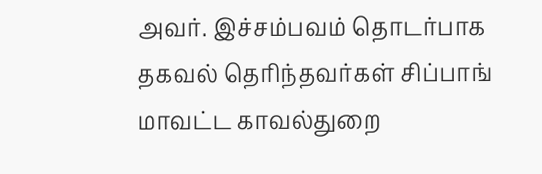அவர். இச்சம்பவம் தொடர்பாக தகவல் தெரிந்தவர்கள் சிப்பாங் மாவட்ட காவல்துறை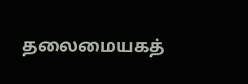தலைமையகத்